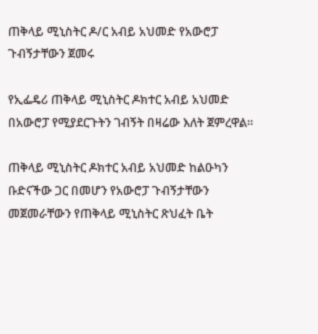ጠቅላይ ሚኒስትር ዶ/ር አብይ አህመድ የአውሮፓ ጉብኝታቸውን ጀመሩ

የኢፌዴሪ ጠቅላይ ሚኒስትር ዶክተር አብይ አህመድ በአውሮፓ የሚያደርጉትን ገብኝት በዛሬው እለት ጀምረዋል።

ጠቅላይ ሚኒስትር ዶክተር አብይ አህመድ ከልዑካን ቡድናችው ጋር በመሆን የአውሮፓ ጉብኝታቸውን መጀመራቸውን የጠቅላይ ሚኒስትር ጽህፈት ቤት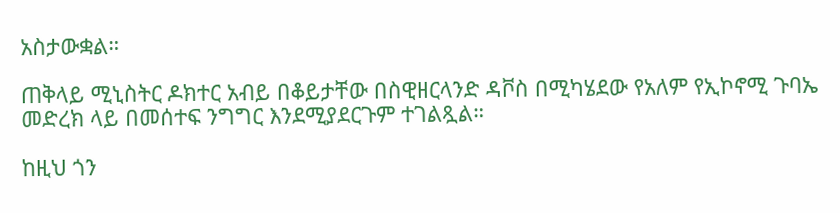አስታውቋል።

ጠቅላይ ሚኒስትር ዶክተር አብይ በቆይታቸው በስዊዘርላንድ ዳቮስ በሚካሄደው የአለም የኢኮኖሚ ጉባኤ መድረክ ላይ በመሰተፍ ንግግር እንደሚያደርጉም ተገልጿል።

ከዚህ ጎን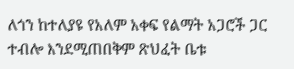ለጎን ከተለያዩ የአለም አቀፍ የልማት አጋሮች ጋር ተብሎ እንደሚጠበቅም ጽህፈት ቤቱ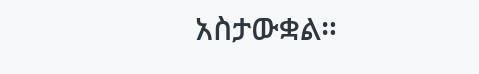አስታውቋል።